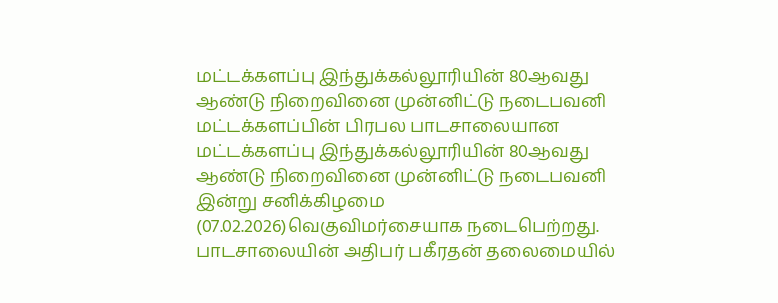மட்டக்களப்பு இந்துக்கல்லூரியின் 80ஆவது ஆண்டு நிறைவினை முன்னிட்டு நடைபவனி
மட்டக்களப்பின் பிரபல பாடசாலையான மட்டக்களப்பு இந்துக்கல்லூரியின் 80ஆவது ஆண்டு நிறைவினை முன்னிட்டு நடைபவனி இன்று சனிக்கிழமை (07.02.2026)வெகுவிமர்சையாக நடைபெற்றது.
பாடசாலையின் அதிபர் பகீரதன் தலைமையில்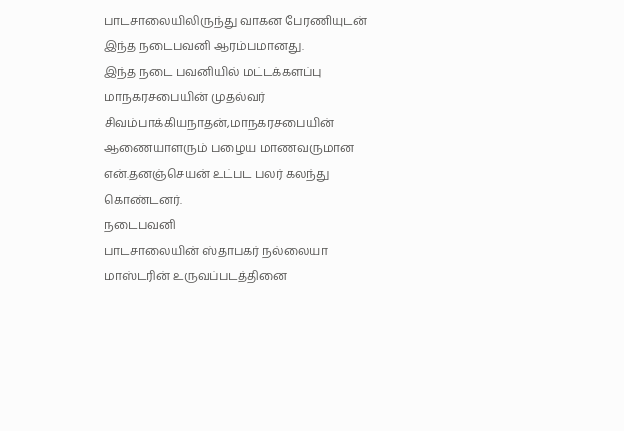பாடசாலையிலிருந்து வாகன பேரணியுடன் இந்த நடைபவனி ஆரம்பமானது.
இந்த நடை பவனியில் மட்டக்களப்பு மாநகரசபையின் முதல்வர் சிவம்பாக்கியநாதன்,மாநகரசபையின் ஆணையாளரும் பழைய மாணவருமான என்.தனஞ்செயன் உட்பட பலர் கலந்து கொண்டனர்.
நடைபவனி
பாடசாலையின் ஸ்தாபகர் நல்லையா மாஸ்டரின் உருவப்படத்தினை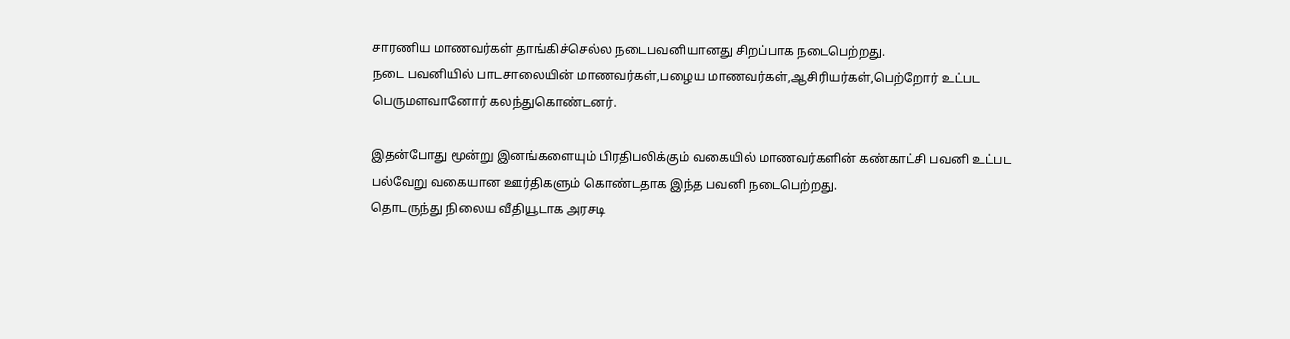சாரணிய மாணவர்கள் தாங்கிச்செல்ல நடைபவனியானது சிறப்பாக நடைபெற்றது.
நடை பவனியில் பாடசாலையின் மாணவர்கள்,பழைய மாணவர்கள்,ஆசிரியர்கள்,பெற்றோர் உட்பட பெருமளவானோர் கலந்துகொண்டனர்.

இதன்போது மூன்று இனங்களையும் பிரதிபலிக்கும் வகையில் மாணவர்களின் கண்காட்சி பவனி உட்பட பல்வேறு வகையான ஊர்திகளும் கொண்டதாக இந்த பவனி நடைபெற்றது.
தொடருந்து நிலைய வீதியூடாக அரசடி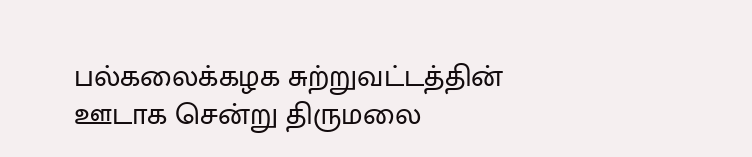பல்கலைக்கழக சுற்றுவட்டத்தின் ஊடாக சென்று திருமலை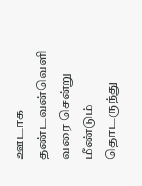ஊடாக தண்டவன்வெளி வரை சென்று மீண்டும் தொடருந்து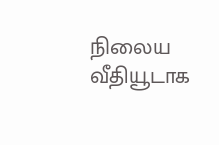நிலைய வீதியூடாக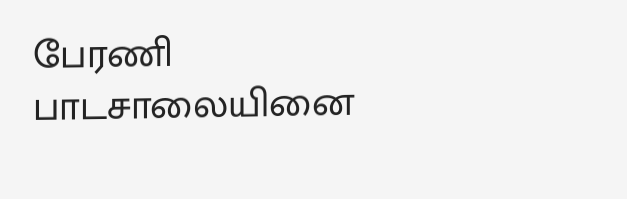பேரணி பாடசாலையினை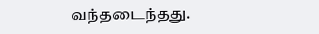வந்தடைந்தது.